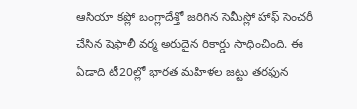ఆసియా కప్లో బంగ్లాదేశ్తో జరిగిన సెమీస్లో హాఫ్ సెంచరీ చేసిన షెఫాలీ వర్మ అరుదైన రికార్డు సాధించింది. ఈ ఏడాది టీ20ల్లో భారత మహిళల జట్టు తరఫున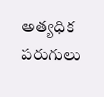అత్యధిక పరుగులు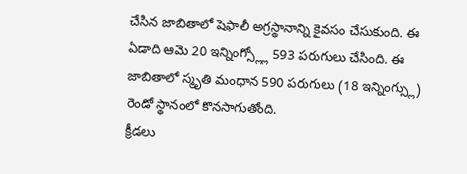చేసిన జాబితాలో షెఫాలీ అగ్రస్థానాన్ని కైవసం చేసుకుంది. ఈ ఏడాది ఆమె 20 ఇన్నింగ్స్ల్లో 593 పరుగులు చేసింది. ఈ జాబితాలో స్మృతి మంధాన 590 పరుగులు (18 ఇన్నింగ్స్లు) రెండో స్థానంలో కొనసాగుతోంది.
క్రీడలు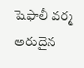షెఫాలీ వర్మ అరుదైన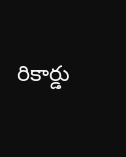రికార్డు